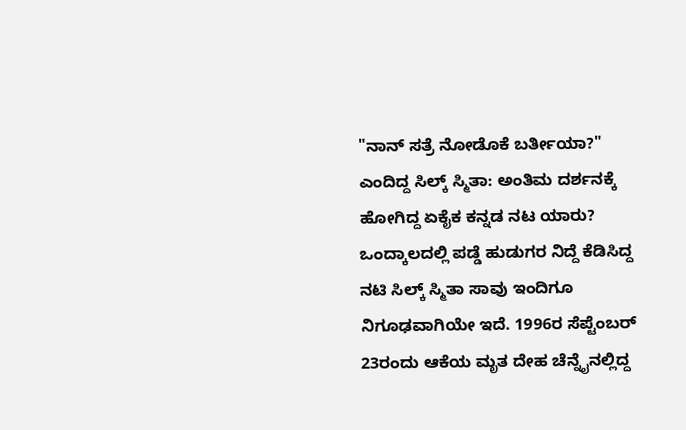"ನಾನ್ ಸತ್ರೆ ನೋಡೊಕೆ ಬರ್ತೀಯಾ?" ಎಂದಿದ್ದ ಸಿಲ್ಕ್ ಸ್ಮಿತಾ: ಅಂತಿಮ ದರ್ಶನಕ್ಕೆ ಹೋಗಿದ್ದ ಏಕೈಕ ಕನ್ನಡ ನಟ ಯಾರು?
ಒಂದ್ಕಾಲದಲ್ಲಿ ಪಡ್ಡೆ ಹುಡುಗರ ನಿದ್ದೆ ಕೆಡಿಸಿದ್ದ ನಟಿ ಸಿಲ್ಕ್ ಸ್ಮಿತಾ ಸಾವು ಇಂದಿಗೂ ನಿಗೂಢವಾಗಿಯೇ ಇದೆ. 1996ರ ಸೆಪ್ಟೆಂಬರ್ 23ರಂದು ಆಕೆಯ ಮೃತ ದೇಹ ಚೆನ್ನೈನಲ್ಲಿದ್ದ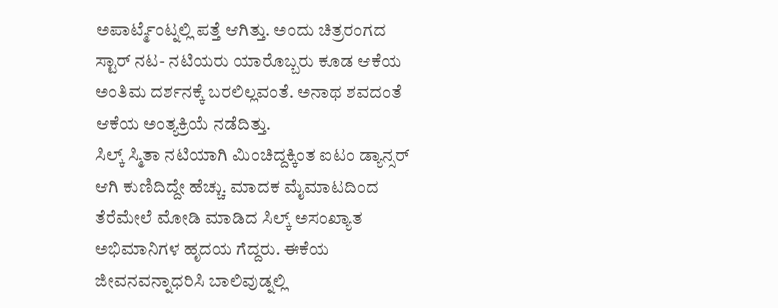ಅಪಾರ್ಟ್ಮೆಂಟ್ನಲ್ಲಿ ಪತ್ತೆ ಆಗಿತ್ತು. ಅಂದು ಚಿತ್ರರಂಗದ ಸ್ಟಾರ್ ನಟ- ನಟಿಯರು ಯಾರೊಬ್ಬರು ಕೂಡ ಆಕೆಯ ಅಂತಿಮ ದರ್ಶನಕ್ಕೆ ಬರಲಿಲ್ಲವಂತೆ. ಅನಾಥ ಶವದಂತೆ ಆಕೆಯ ಅಂತ್ಯಕ್ರಿಯೆ ನಡೆದಿತ್ತು.
ಸಿಲ್ಕ್ ಸ್ಮಿತಾ ನಟಿಯಾಗಿ ಮಿಂಚಿದ್ದಕ್ಕಿಂತ ಐಟಂ ಡ್ಯಾನ್ಸರ್ ಆಗಿ ಕುಣಿದಿದ್ದೇ ಹೆಚ್ಚು. ಮಾದಕ ಮೈಮಾಟದಿಂದ ತೆರೆಮೇಲೆ ಮೋಡಿ ಮಾಡಿದ ಸಿಲ್ಕ್ ಅಸಂಖ್ಯಾತ ಅಭಿಮಾನಿಗಳ ಹೃದಯ ಗೆದ್ದರು. ಈಕೆಯ ಜೀವನವನ್ನಾಧರಿಸಿ ಬಾಲಿವುಡ್ನಲ್ಲಿ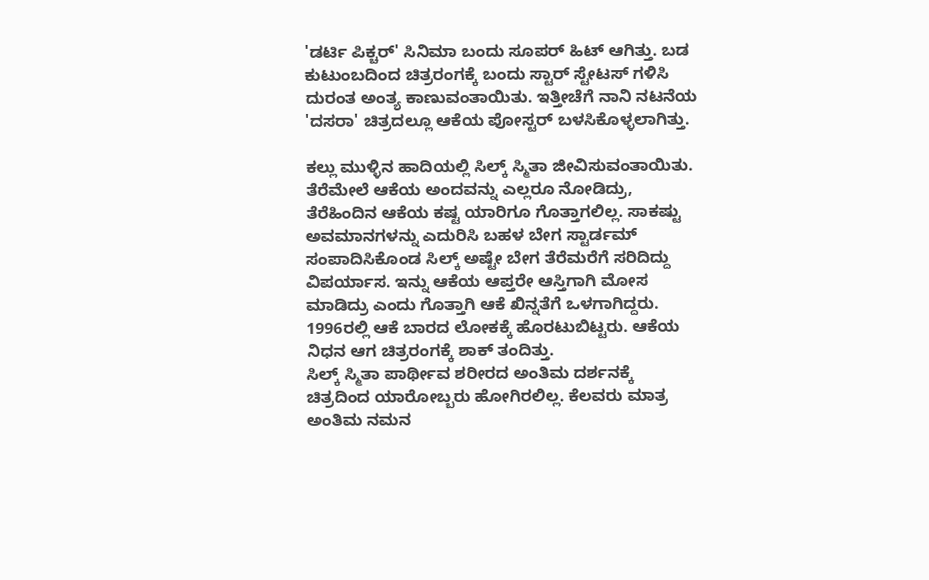'ಡರ್ಟಿ ಪಿಕ್ಚರ್' ಸಿನಿಮಾ ಬಂದು ಸೂಪರ್ ಹಿಟ್ ಆಗಿತ್ತು. ಬಡ ಕುಟುಂಬದಿಂದ ಚಿತ್ರರಂಗಕ್ಕೆ ಬಂದು ಸ್ಟಾರ್ ಸ್ಟೇಟಸ್ ಗಳಿಸಿ ದುರಂತ ಅಂತ್ಯ ಕಾಣುವಂತಾಯಿತು. ಇತ್ತೀಚೆಗೆ ನಾನಿ ನಟನೆಯ 'ದಸರಾ' ಚಿತ್ರದಲ್ಲೂ ಆಕೆಯ ಪೋಸ್ಟರ್ ಬಳಸಿಕೊಳ್ಳಲಾಗಿತ್ತು.

ಕಲ್ಲು ಮುಳ್ಳಿನ ಹಾದಿಯಲ್ಲಿ ಸಿಲ್ಕ್ ಸ್ಮಿತಾ ಜೀವಿಸುವಂತಾಯಿತು. ತೆರೆಮೇಲೆ ಆಕೆಯ ಅಂದವನ್ನು ಎಲ್ಲರೂ ನೋಡಿದ್ರು, ತೆರೆಹಿಂದಿನ ಆಕೆಯ ಕಷ್ಟ ಯಾರಿಗೂ ಗೊತ್ತಾಗಲಿಲ್ಲ. ಸಾಕಷ್ಟು ಅವಮಾನಗಳನ್ನು ಎದುರಿಸಿ ಬಹಳ ಬೇಗ ಸ್ಟಾರ್ಡಮ್ ಸಂಪಾದಿಸಿಕೊಂಡ ಸಿಲ್ಕ್ ಅಷ್ಟೇ ಬೇಗ ತೆರೆಮರೆಗೆ ಸರಿದಿದ್ದು ವಿಪರ್ಯಾಸ. ಇನ್ನು ಆಕೆಯ ಆಪ್ತರೇ ಆಸ್ತಿಗಾಗಿ ಮೋಸ ಮಾಡಿದ್ರು ಎಂದು ಗೊತ್ತಾಗಿ ಆಕೆ ಖಿನ್ನತೆಗೆ ಒಳಗಾಗಿದ್ದರು. 1996ರಲ್ಲಿ ಆಕೆ ಬಾರದ ಲೋಕಕ್ಕೆ ಹೊರಟುಬಿಟ್ಟರು. ಆಕೆಯ ನಿಧನ ಆಗ ಚಿತ್ರರಂಗಕ್ಕೆ ಶಾಕ್ ತಂದಿತ್ತು.
ಸಿಲ್ಕ್ ಸ್ಮಿತಾ ಪಾರ್ಥೀವ ಶರೀರದ ಅಂತಿಮ ದರ್ಶನಕ್ಕೆ ಚಿತ್ರದಿಂದ ಯಾರೋಬ್ಬರು ಹೋಗಿರಲಿಲ್ಲ. ಕೆಲವರು ಮಾತ್ರ ಅಂತಿಮ ನಮನ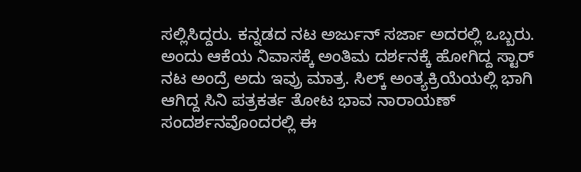ಸಲ್ಲಿಸಿದ್ದರು. ಕನ್ನಡದ ನಟ ಅರ್ಜುನ್ ಸರ್ಜಾ ಅದರಲ್ಲಿ ಒಬ್ಬರು. ಅಂದು ಆಕೆಯ ನಿವಾಸಕ್ಕೆ ಅಂತಿಮ ದರ್ಶನಕ್ಕೆ ಹೋಗಿದ್ದ ಸ್ಟಾರ್ ನಟ ಅಂದ್ರೆ ಅದು ಇವ್ರು ಮಾತ್ರ. ಸಿಲ್ಕ್ ಅಂತ್ಯಕ್ರಿಯೆಯಲ್ಲಿ ಭಾಗಿ ಆಗಿದ್ದ ಸಿನಿ ಪತ್ರಕರ್ತ ತೋಟ ಭಾವ ನಾರಾಯಣ್ ಸಂದರ್ಶನವೊಂದರಲ್ಲಿ ಈ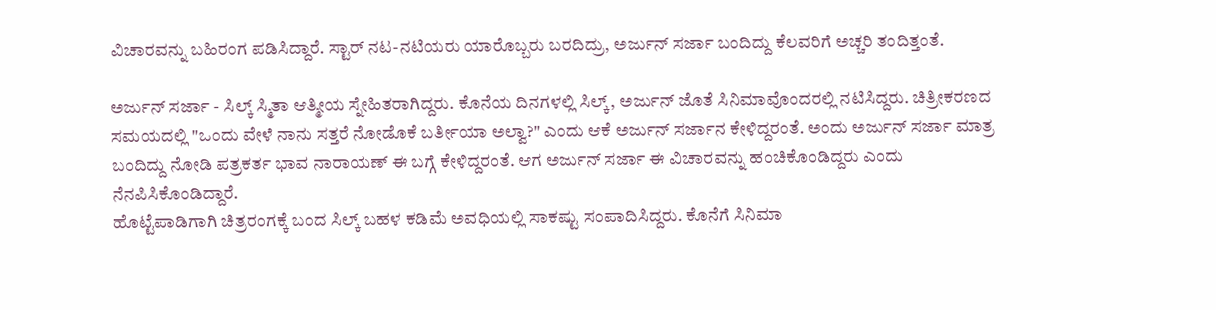ವಿಚಾರವನ್ನು ಬಹಿರಂಗ ಪಡಿಸಿದ್ದಾರೆ. ಸ್ಟಾರ್ ನಟ-ನಟಿಯರು ಯಾರೊಬ್ಬರು ಬರದಿದ್ರು, ಅರ್ಜುನ್ ಸರ್ಜಾ ಬಂದಿದ್ದು ಕೆಲವರಿಗೆ ಅಚ್ಚರಿ ತಂದಿತ್ತಂತೆ.

ಅರ್ಜುನ್ ಸರ್ಜಾ - ಸಿಲ್ಕ್ ಸ್ಮಿತಾ ಆತ್ಮೀಯ ಸ್ನೇಹಿತರಾಗಿದ್ದರು. ಕೊನೆಯ ದಿನಗಳಲ್ಲಿ ಸಿಲ್ಕ್, ಅರ್ಜುನ್ ಜೊತೆ ಸಿನಿಮಾವೊಂದರಲ್ಲಿ ನಟಿಸಿದ್ದರು. ಚಿತ್ರೀಕರಣದ ಸಮಯದಲ್ಲಿ "ಒಂದು ವೇಳೆ ನಾನು ಸತ್ತರೆ ನೋಡೊಕೆ ಬರ್ತೀಯಾ ಅಲ್ವಾ?" ಎಂದು ಆಕೆ ಅರ್ಜುನ್ ಸರ್ಜಾನ ಕೇಳಿದ್ದರಂತೆ. ಅಂದು ಅರ್ಜುನ್ ಸರ್ಜಾ ಮಾತ್ರ ಬಂದಿದ್ದು ನೋಡಿ ಪತ್ರಕರ್ತ ಭಾವ ನಾರಾಯಣ್ ಈ ಬಗ್ಗೆ ಕೇಳಿದ್ದರಂತೆ. ಆಗ ಅರ್ಜುನ್ ಸರ್ಜಾ ಈ ವಿಚಾರವನ್ನು ಹಂಚಿಕೊಂಡಿದ್ದರು ಎಂದು ನೆನಪಿಸಿಕೊಂಡಿದ್ದಾರೆ.
ಹೊಟ್ಟೆಪಾಡಿಗಾಗಿ ಚಿತ್ರರಂಗಕ್ಕೆ ಬಂದ ಸಿಲ್ಕ್ ಬಹಳ ಕಡಿಮೆ ಅವಧಿಯಲ್ಲಿ ಸಾಕಷ್ಟು ಸಂಪಾದಿಸಿದ್ದರು. ಕೊನೆಗೆ ಸಿನಿಮಾ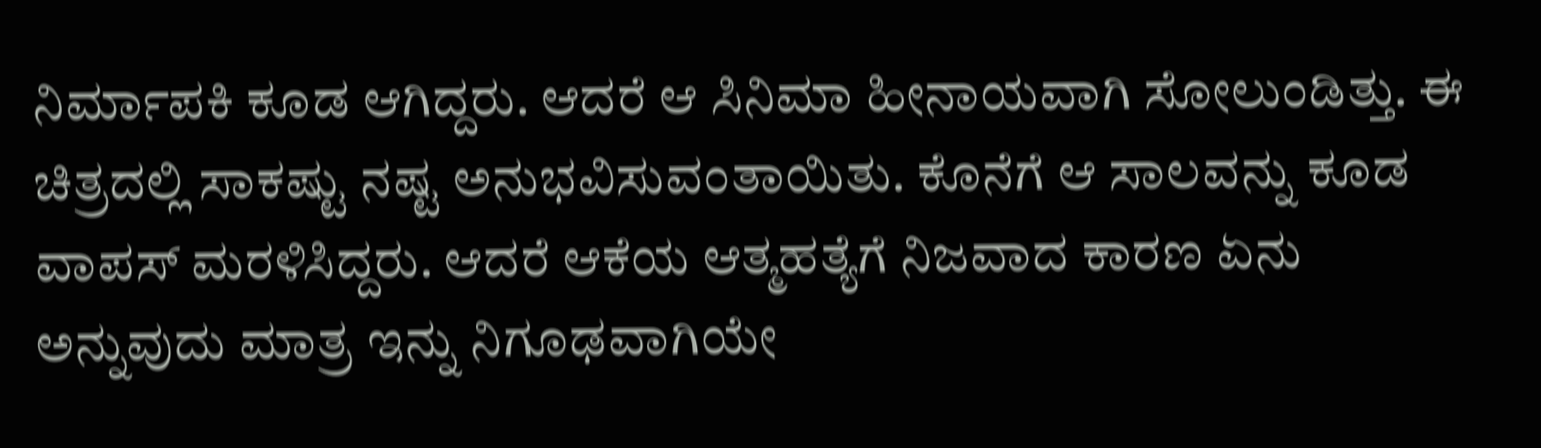ನಿರ್ಮಾಪಕಿ ಕೂಡ ಆಗಿದ್ದರು. ಆದರೆ ಆ ಸಿನಿಮಾ ಹೀನಾಯವಾಗಿ ಸೋಲುಂಡಿತ್ತು. ಈ ಚಿತ್ರದಲ್ಲಿ ಸಾಕಷ್ಟು ನಷ್ಟ ಅನುಭವಿಸುವಂತಾಯಿತು. ಕೊನೆಗೆ ಆ ಸಾಲವನ್ನು ಕೂಡ ವಾಪಸ್ ಮರಳಿಸಿದ್ದರು. ಆದರೆ ಆಕೆಯ ಆತ್ಮಹತ್ಯೆಗೆ ನಿಜವಾದ ಕಾರಣ ಏನು ಅನ್ನುವುದು ಮಾತ್ರ ಇನ್ನು ನಿಗೂಢವಾಗಿಯೇ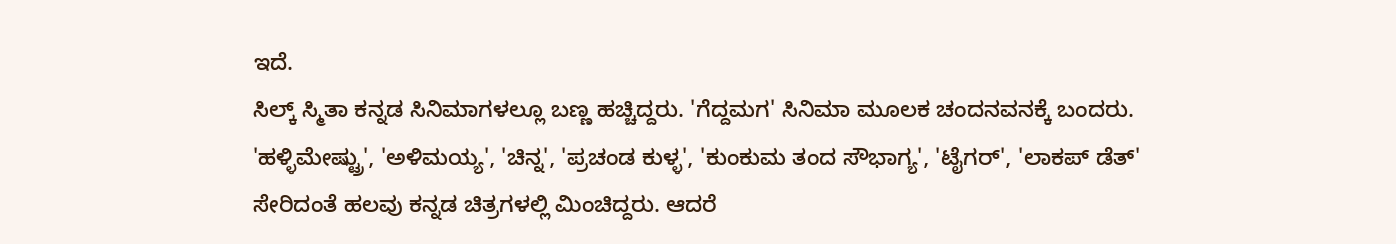ಇದೆ.
ಸಿಲ್ಕ್ ಸ್ಮಿತಾ ಕನ್ನಡ ಸಿನಿಮಾಗಳಲ್ಲೂ ಬಣ್ಣ ಹಚ್ಚಿದ್ದರು. 'ಗೆದ್ದಮಗ' ಸಿನಿಮಾ ಮೂಲಕ ಚಂದನವನಕ್ಕೆ ಬಂದರು. 'ಹಳ್ಳಿಮೇಷ್ಟ್ರು', 'ಅಳಿಮಯ್ಯ', 'ಚಿನ್ನ', 'ಪ್ರಚಂಡ ಕುಳ್ಳ', 'ಕುಂಕುಮ ತಂದ ಸೌಭಾಗ್ಯ', 'ಟೈಗರ್', 'ಲಾಕಪ್ ಡೆತ್' ಸೇರಿದಂತೆ ಹಲವು ಕನ್ನಡ ಚಿತ್ರಗಳಲ್ಲಿ ಮಿಂಚಿದ್ದರು. ಆದರೆ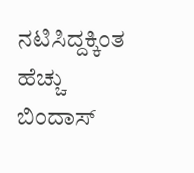ನಟಿಸಿದ್ದಕ್ಕಿಂತ ಹೆಚ್ಚು ಬಿಂದಾಸ್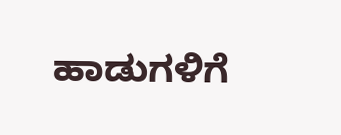ಹಾಡುಗಳಿಗೆ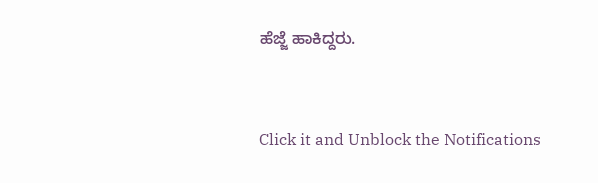ಹೆಜ್ಜೆ ಹಾಕಿದ್ದರು.


Click it and Unblock the Notifications